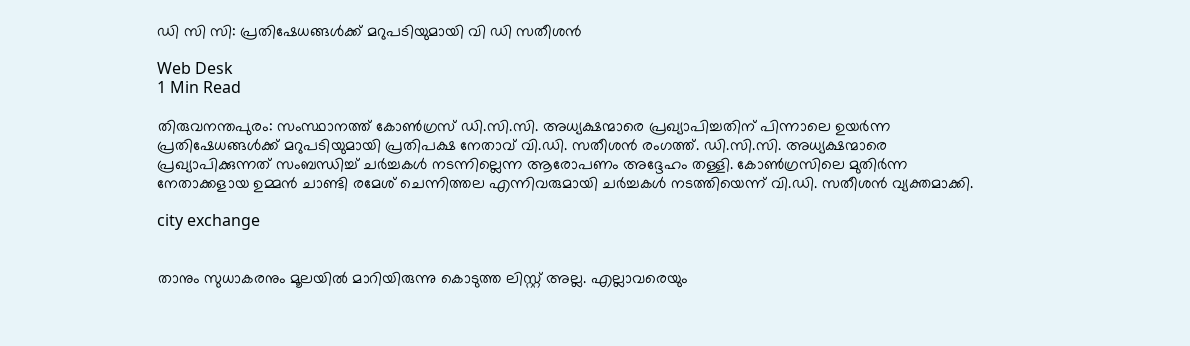ഡി സി സി: പ്രതിഷേധങ്ങള്‍ക്ക് മറുപടിയുമായി വി ഡി സതീശന്‍

Web Desk
1 Min Read

തിരുവനന്തപുരം: സംസ്ഥാനത്ത് കോണ്‍ഗ്രസ് ഡി.സി.സി. അധ്യക്ഷന്മാരെ പ്രഖ്യാപിച്ചതിന് പിന്നാലെ ഉയര്‍ന്ന പ്രതിഷേധങ്ങള്‍ക്ക് മറുപടിയുമായി പ്രതിപക്ഷ നേതാവ് വി.ഡി. സതീശന്‍ രംഗത്ത്. ഡി.സി.സി. അധ്യക്ഷന്മാരെ പ്രഖ്യാപിക്കുന്നത് സംബന്ധിച്ച് ചര്‍ച്ചകള്‍ നടന്നില്ലെന്ന ആരോപണം അദ്ദേഹം തള്ളി. കോണ്‍ഗ്രസിലെ മുതിര്‍ന്ന നേതാക്കളായ ഉമ്മന്‍ ചാണ്ടി രമേശ് ചെന്നിത്തല എന്നിവരുമായി ചര്‍ച്ചകള്‍ നടത്തിയെന്ന് വി.ഡി. സതീശന്‍ വ്യക്തമാക്കി.

city exchange


താനും സുധാകരനും മൂലയില്‍ മാറിയിരുന്നു കൊടുത്ത ലിസ്റ്റ് അല്ല. എല്ലാവരെയും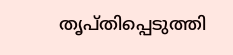തൃപ്തിപ്പെടുത്തി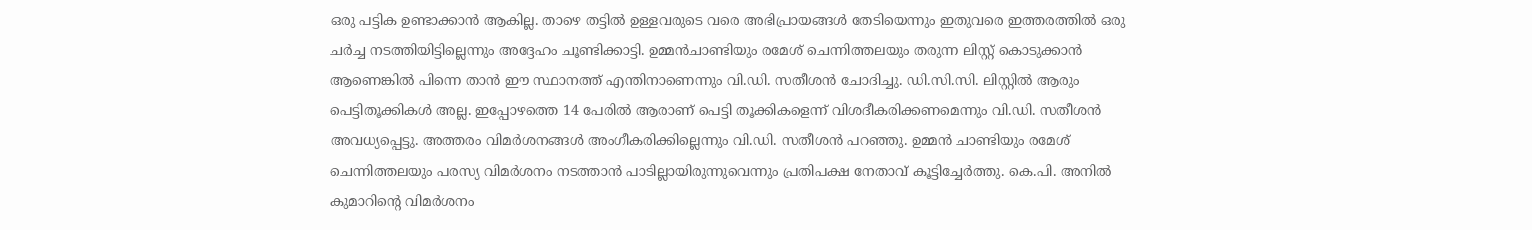ഒരു പട്ടിക ഉണ്ടാക്കാന്‍ ആകില്ല. താഴെ തട്ടില്‍ ഉള്ളവരുടെ വരെ അഭിപ്രായങ്ങള്‍ തേടിയെന്നും ഇതുവരെ ഇത്തരത്തില്‍ ഒരു ചര്‍ച്ച നടത്തിയിട്ടില്ലെന്നും അദ്ദേഹം ചൂണ്ടിക്കാട്ടി. ഉമ്മന്‍ചാണ്ടിയും രമേശ് ചെന്നിത്തലയും തരുന്ന ലിസ്റ്റ് കൊടുക്കാന്‍ ആണെങ്കില്‍ പിന്നെ താന്‍ ഈ സ്ഥാനത്ത് എന്തിനാണെന്നും വി.ഡി. സതീശന്‍ ചോദിച്ചു. ഡി.സി.സി. ലിസ്റ്റില്‍ ആരും പെട്ടിതൂക്കികള്‍ അല്ല. ഇപ്പോഴത്തെ 14 പേരില്‍ ആരാണ് പെട്ടി തൂക്കികളെന്ന് വിശദീകരിക്കണമെന്നും വി.ഡി. സതീശന്‍ അവധ്യപ്പെട്ടു. അത്തരം വിമര്‍ശനങ്ങള്‍ അംഗീകരിക്കില്ലെന്നും വി.ഡി. സതീശന്‍ പറഞ്ഞു. ഉമ്മന്‍ ചാണ്ടിയും രമേശ് ചെന്നിത്തലയും പരസ്യ വിമര്‍ശനം നടത്താന്‍ പാടില്ലായിരുന്നുവെന്നും പ്രതിപക്ഷ നേതാവ് കൂട്ടിച്ചേര്‍ത്തു. കെ.പി. അനില്‍ കുമാറിന്റെ വിമര്‍ശനം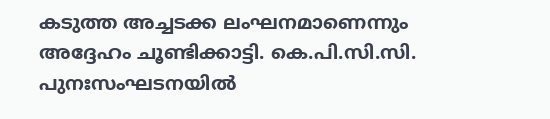കടുത്ത അച്ചടക്ക ലംഘനമാണെന്നും അദ്ദേഹം ചൂണ്ടിക്കാട്ടി. കെ.പി.സി.സി. പുനഃസംഘടനയില്‍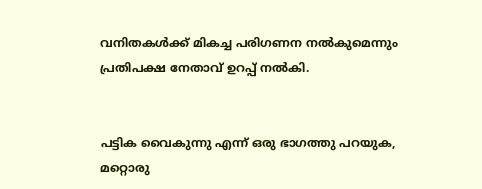വനിതകള്‍ക്ക് മികച്ച പരിഗണന നല്‍കുമെന്നും പ്രതിപക്ഷ നേതാവ് ഉറപ്പ് നല്‍കി.


പട്ടിക വൈകുന്നു എന്ന് ഒരു ഭാഗത്തു പറയുക, മറ്റൊരു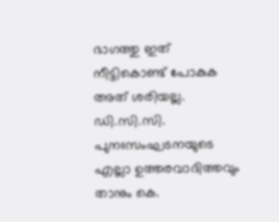ഭാഗത്തു ഇത് നീട്ടികൊണ്ട് പോകുക അത് ശരിയല്ല. ഡി.സി.സി. പുനഃസംഘടനയുടെ എല്ലാ ഉത്തരവാദിത്തവും താനും കെ.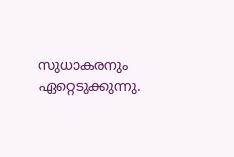സുധാകരനും ഏറ്റെടുക്കുന്നു.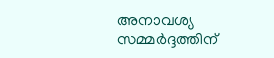അനാവശ്യ സമ്മര്‍ദ്ദത്തിന്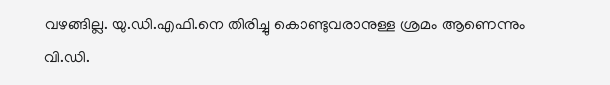വഴങ്ങില്ല. യു.ഡി.എഫി.നെ തിരിച്ചു കൊണ്ടുവരാനുള്ള ശ്രമം ആണെന്നും വി.ഡി.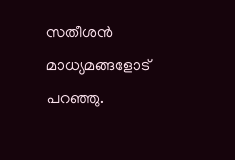സതീശന്‍ മാധ്യമങ്ങളോട് പറഞ്ഞു.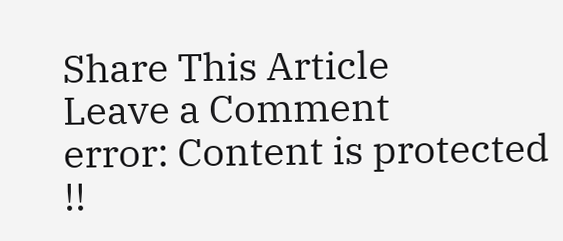Share This Article
Leave a Comment
error: Content is protected !!